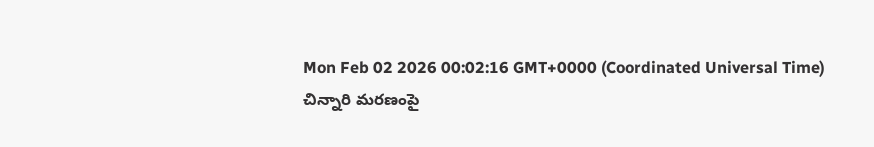Mon Feb 02 2026 00:02:16 GMT+0000 (Coordinated Universal Time)
చిన్నారి మరణంపై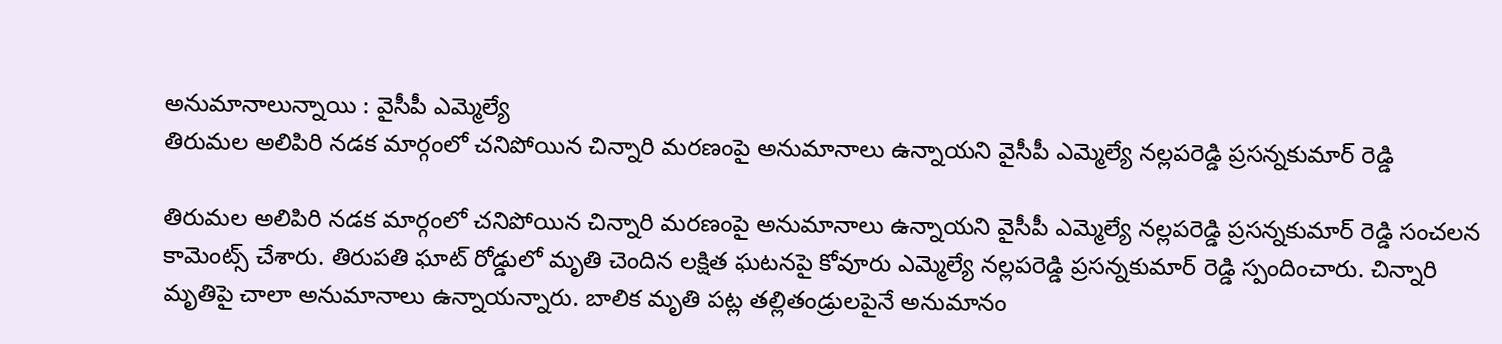అనుమానాలున్నాయి : వైసీపీ ఎమ్మెల్యే
తిరుమల అలిపిరి నడక మార్గంలో చనిపోయిన చిన్నారి మరణంపై అనుమానాలు ఉన్నాయని వైసీపీ ఎమ్మెల్యే నల్లపరెడ్డి ప్రసన్నకుమార్ రెడ్డి

తిరుమల అలిపిరి నడక మార్గంలో చనిపోయిన చిన్నారి మరణంపై అనుమానాలు ఉన్నాయని వైసీపీ ఎమ్మెల్యే నల్లపరెడ్డి ప్రసన్నకుమార్ రెడ్డి సంచలన కామెంట్స్ చేశారు. తిరుపతి ఘాట్ రోడ్డులో మృతి చెందిన లక్షిత ఘటనపై కోవూరు ఎమ్మెల్యే నల్లపరెడ్డి ప్రసన్నకుమార్ రెడ్డి స్పందించారు. చిన్నారి మృతిపై చాలా అనుమానాలు ఉన్నాయన్నారు. బాలిక మృతి పట్ల తల్లితండ్రులపైనే అనుమానం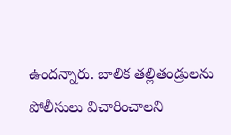ఉందన్నారు. బాలిక తల్లితండ్రులను పోలీసులు విచారించాలని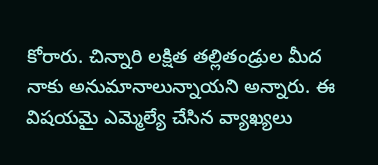కోరారు. చిన్నారి లక్షిత తల్లితండ్రుల మీద నాకు అనుమానాలున్నాయని అన్నారు. ఈ విషయమై ఎమ్మెల్యే చేసిన వ్యాఖ్యలు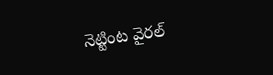నెట్టింట వైరల్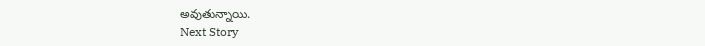అవుతున్నాయి.
Next Story